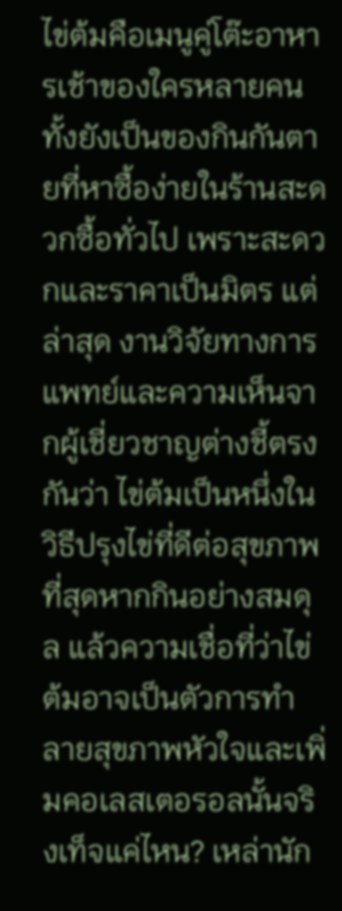ไข่ต้มคือเมนูคู่โต๊ะอาหารเช้าของใครหลายคน ทั้งยังเป็นของกินกันตายที่หาซื้อง่ายในร้านสะดวกซื้อทั่วไป เพราะสะดวกและราคาเป็นมิตร แต่ล่าสุด งานวิจัยทางการแพทย์และความเห็นจากผู้เชี่ยวชาญต่างชี้ตรงกันว่า ไข่ต้มเป็นหนึ่งในวิธีปรุงไข่ที่ดีต่อสุขภาพที่สุดหากกินอย่างสมดุล แล้วความเชื่อที่ว่าไข่ต้มอาจเป็นตัวการทำลายสุขภาพหัวใจและเพิ่มคอเลสเตอรอลนั้นจริงเท็จแค่ไหน? เหล่านัก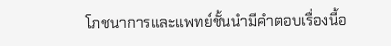โภชนาการและแพทย์ชั้นนำมีคำตอบเรื่องนี้อ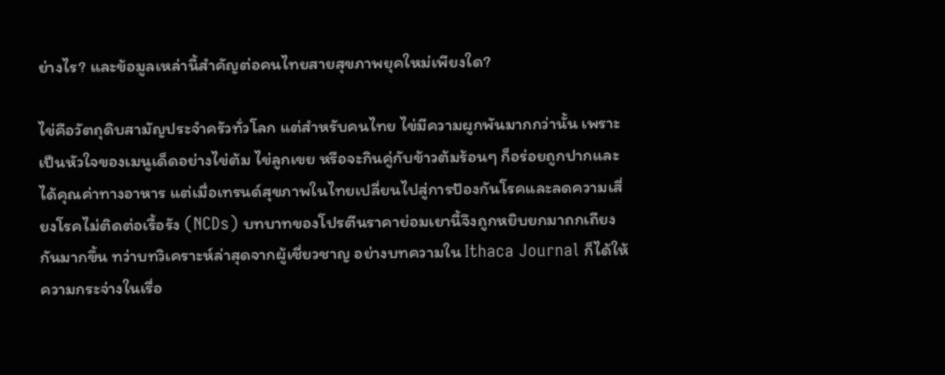ย่างไร? และข้อมูลเหล่านี้สำคัญต่อคนไทยสายสุขภาพยุคใหม่เพียงใด?

ไข่คือวัตถุดิบสามัญประจำครัวทั่วโลก แต่สำหรับคนไทย ไข่มีความผูกพันมากกว่านั้น เพราะเป็นหัวใจของเมนูเด็ดอย่างไข่ต้ม ไข่ลูกเขย หรือจะกินคู่กับข้าวต้มร้อนๆ ก็อร่อยถูกปากและได้คุณค่าทางอาหาร แต่เมื่อเทรนด์สุขภาพในไทยเปลี่ยนไปสู่การป้องกันโรคและลดความเสี่ยงโรคไม่ติดต่อเรื้อรัง (NCDs) บทบาทของโปรตีนราคาย่อมเยานี้จึงถูกหยิบยกมาถกเถียงกันมากขึ้น ทว่าบทวิเคราะห์ล่าสุดจากผู้เชี่ยวชาญ อย่างบทความใน Ithaca Journal ก็ได้ให้ความกระจ่างในเรื่อ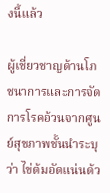งนี้แล้ว

ผู้เชี่ยวชาญด้านโภชนาการและการจัดการโรคอ้วนจากศูนย์สุขภาพชั้นนำระบุว่า ไข่ต้มอัดแน่นด้ว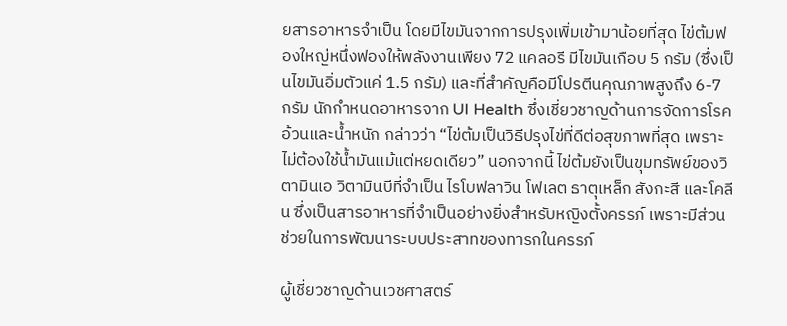ยสารอาหารจำเป็น โดยมีไขมันจากการปรุงเพิ่มเข้ามาน้อยที่สุด ไข่ต้มฟองใหญ่หนึ่งฟองให้พลังงานเพียง 72 แคลอรี มีไขมันเกือบ 5 กรัม (ซึ่งเป็นไขมันอิ่มตัวแค่ 1.5 กรัม) และที่สำคัญคือมีโปรตีนคุณภาพสูงถึง 6-7 กรัม นักกำหนดอาหารจาก UI Health ซึ่งเชี่ยวชาญด้านการจัดการโรคอ้วนและน้ำหนัก กล่าวว่า “ไข่ต้มเป็นวิธีปรุงไข่ที่ดีต่อสุขภาพที่สุด เพราะไม่ต้องใช้น้ำมันแม้แต่หยดเดียว” นอกจากนี้ ไข่ต้มยังเป็นขุมทรัพย์ของวิตามินเอ วิตามินบีที่จำเป็น ไรโบฟลาวิน โฟเลต ธาตุเหล็ก สังกะสี และโคลีน ซึ่งเป็นสารอาหารที่จำเป็นอย่างยิ่งสำหรับหญิงตั้งครรภ์ เพราะมีส่วนช่วยในการพัฒนาระบบประสาทของทารกในครรภ์

ผู้เชี่ยวชาญด้านเวชศาสตร์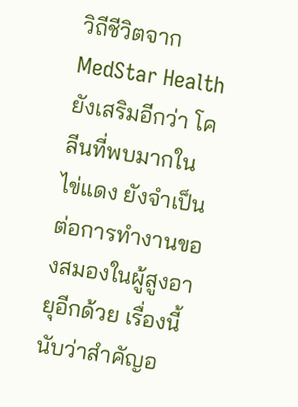วิถีชีวิตจาก MedStar Health ยังเสริมอีกว่า โคลีนที่พบมากในไข่แดง ยังจำเป็นต่อการทำงานของสมองในผู้สูงอายุอีกด้วย เรื่องนี้นับว่าสำคัญอ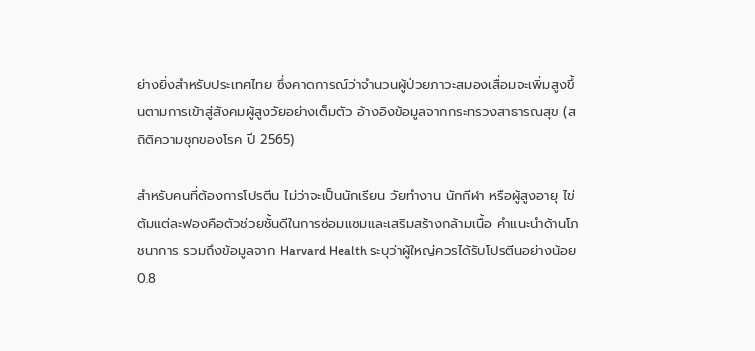ย่างยิ่งสำหรับประเทศไทย ซึ่งคาดการณ์ว่าจำนวนผู้ป่วยภาวะสมองเสื่อมจะเพิ่มสูงขึ้นตามการเข้าสู่สังคมผู้สูงวัยอย่างเต็มตัว อ้างอิงข้อมูลจากกระทรวงสาธารณสุข (สถิติความชุกของโรค ปี 2565)

สำหรับคนที่ต้องการโปรตีน ไม่ว่าจะเป็นนักเรียน วัยทำงาน นักกีฬา หรือผู้สูงอายุ ไข่ต้มแต่ละฟองคือตัวช่วยชั้นดีในการซ่อมแซมและเสริมสร้างกล้ามเนื้อ คำแนะนำด้านโภชนาการ รวมถึงข้อมูลจาก Harvard Health ระบุว่าผู้ใหญ่ควรได้รับโปรตีนอย่างน้อย 0.8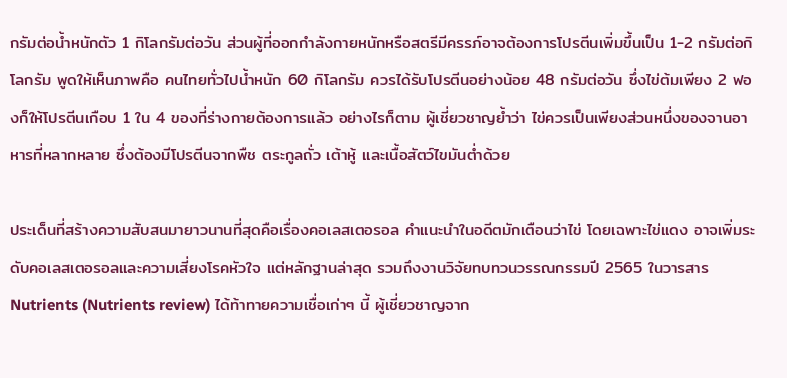กรัมต่อน้ำหนักตัว 1 กิโลกรัมต่อวัน ส่วนผู้ที่ออกกำลังกายหนักหรือสตรีมีครรภ์อาจต้องการโปรตีนเพิ่มขึ้นเป็น 1-2 กรัมต่อกิโลกรัม พูดให้เห็นภาพคือ คนไทยทั่วไปน้ำหนัก 60 กิโลกรัม ควรได้รับโปรตีนอย่างน้อย 48 กรัมต่อวัน ซึ่งไข่ต้มเพียง 2 ฟองก็ให้โปรตีนเกือบ 1 ใน 4 ของที่ร่างกายต้องการแล้ว อย่างไรก็ตาม ผู้เชี่ยวชาญย้ำว่า ไข่ควรเป็นเพียงส่วนหนึ่งของจานอาหารที่หลากหลาย ซึ่งต้องมีโปรตีนจากพืช ตระกูลถั่ว เต้าหู้ และเนื้อสัตว์ไขมันต่ำด้วย

ประเด็นที่สร้างความสับสนมายาวนานที่สุดคือเรื่องคอเลสเตอรอล คำแนะนำในอดีตมักเตือนว่าไข่ โดยเฉพาะไข่แดง อาจเพิ่มระดับคอเลสเตอรอลและความเสี่ยงโรคหัวใจ แต่หลักฐานล่าสุด รวมถึงงานวิจัยทบทวนวรรณกรรมปี 2565 ในวารสาร Nutrients (Nutrients review) ได้ท้าทายความเชื่อเก่าๆ นี้ ผู้เชี่ยวชาญจาก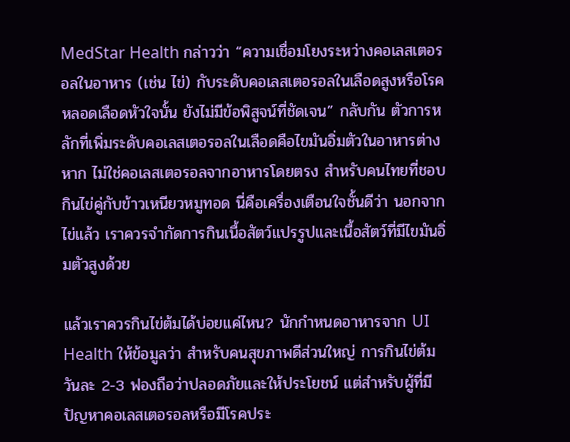MedStar Health กล่าวว่า “ความเชื่อมโยงระหว่างคอเลสเตอรอลในอาหาร (เช่น ไข่) กับระดับคอเลสเตอรอลในเลือดสูงหรือโรคหลอดเลือดหัวใจนั้น ยังไม่มีข้อพิสูจน์ที่ชัดเจน” กลับกัน ตัวการหลักที่เพิ่มระดับคอเลสเตอรอลในเลือดคือไขมันอิ่มตัวในอาหารต่างหาก ไม่ใช่คอเลสเตอรอลจากอาหารโดยตรง สำหรับคนไทยที่ชอบกินไข่คู่กับข้าวเหนียวหมูทอด นี่คือเครื่องเตือนใจชั้นดีว่า นอกจากไข่แล้ว เราควรจำกัดการกินเนื้อสัตว์แปรรูปและเนื้อสัตว์ที่มีไขมันอิ่มตัวสูงด้วย

แล้วเราควรกินไข่ต้มได้บ่อยแค่ไหน? นักกำหนดอาหารจาก UI Health ให้ข้อมูลว่า สำหรับคนสุขภาพดีส่วนใหญ่ การกินไข่ต้มวันละ 2-3 ฟองถือว่าปลอดภัยและให้ประโยชน์ แต่สำหรับผู้ที่มีปัญหาคอเลสเตอรอลหรือมีโรคประ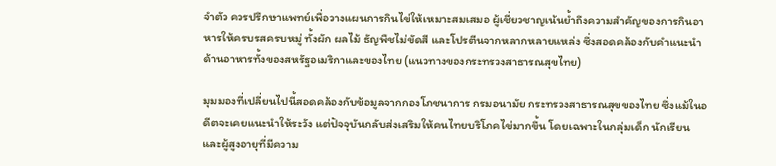จำตัว ควรปรึกษาแพทย์เพื่อวางแผนการกินไข่ให้เหมาะสมเสมอ ผู้เชี่ยวชาญเน้นย้ำถึงความสำคัญของการกินอาหารให้ครบรสครบหมู่ ทั้งผัก ผลไม้ ธัญพืชไม่ขัดสี และโปรตีนจากหลากหลายแหล่ง ซึ่งสอดคล้องกับคำแนะนำด้านอาหารทั้งของสหรัฐอเมริกาและของไทย (แนวทางของกระทรวงสาธารณสุขไทย)

มุมมองที่เปลี่ยนไปนี้สอดคล้องกับข้อมูลจากกองโภชนาการ กรมอนามัย กระทรวงสาธารณสุขของไทย ซึ่งแม้ในอดีตจะเคยแนะนำให้ระวัง แต่ปัจจุบันกลับส่งเสริมให้คนไทยบริโภคไข่มากขึ้น โดยเฉพาะในกลุ่มเด็ก นักเรียน และผู้สูงอายุที่มีความ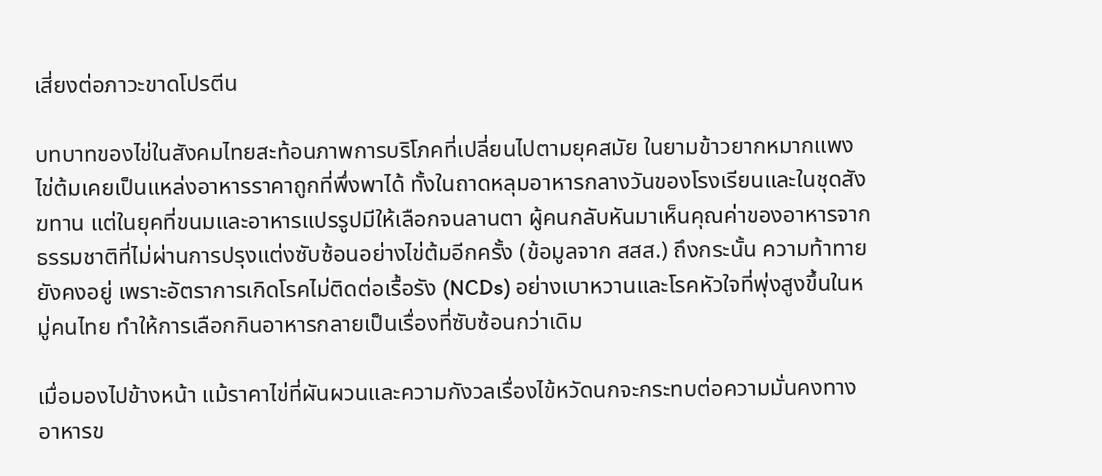เสี่ยงต่อภาวะขาดโปรตีน

บทบาทของไข่ในสังคมไทยสะท้อนภาพการบริโภคที่เปลี่ยนไปตามยุคสมัย ในยามข้าวยากหมากแพง ไข่ต้มเคยเป็นแหล่งอาหารราคาถูกที่พึ่งพาได้ ทั้งในถาดหลุมอาหารกลางวันของโรงเรียนและในชุดสังฆทาน แต่ในยุคที่ขนมและอาหารแปรรูปมีให้เลือกจนลานตา ผู้คนกลับหันมาเห็นคุณค่าของอาหารจากธรรมชาติที่ไม่ผ่านการปรุงแต่งซับซ้อนอย่างไข่ต้มอีกครั้ง (ข้อมูลจาก สสส.) ถึงกระนั้น ความท้าทายยังคงอยู่ เพราะอัตราการเกิดโรคไม่ติดต่อเรื้อรัง (NCDs) อย่างเบาหวานและโรคหัวใจที่พุ่งสูงขึ้นในหมู่คนไทย ทำให้การเลือกกินอาหารกลายเป็นเรื่องที่ซับซ้อนกว่าเดิม

เมื่อมองไปข้างหน้า แม้ราคาไข่ที่ผันผวนและความกังวลเรื่องไข้หวัดนกจะกระทบต่อความมั่นคงทางอาหารข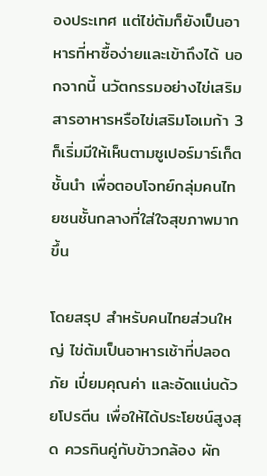องประเทศ แต่ไข่ต้มก็ยังเป็นอาหารที่หาซื้อง่ายและเข้าถึงได้ นอกจากนี้ นวัตกรรมอย่างไข่เสริมสารอาหารหรือไข่เสริมโอเมก้า 3 ก็เริ่มมีให้เห็นตามซูเปอร์มาร์เก็ตชั้นนำ เพื่อตอบโจทย์กลุ่มคนไทยชนชั้นกลางที่ใส่ใจสุขภาพมากขึ้น

โดยสรุป สำหรับคนไทยส่วนใหญ่ ไข่ต้มเป็นอาหารเช้าที่ปลอดภัย เปี่ยมคุณค่า และอัดแน่นด้วยโปรตีน เพื่อให้ได้ประโยชน์สูงสุด ควรกินคู่กับข้าวกล้อง ผัก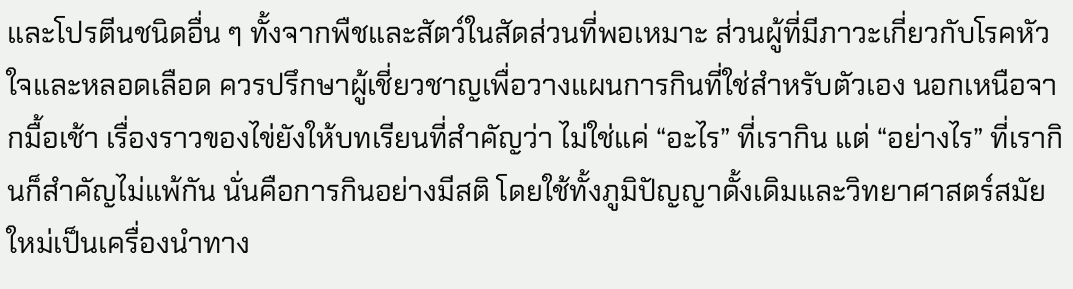และโปรตีนชนิดอื่น ๆ ทั้งจากพืชและสัตว์ในสัดส่วนที่พอเหมาะ ส่วนผู้ที่มีภาวะเกี่ยวกับโรคหัวใจและหลอดเลือด ควรปรึกษาผู้เชี่ยวชาญเพื่อวางแผนการกินที่ใช่สำหรับตัวเอง นอกเหนือจากมื้อเช้า เรื่องราวของไข่ยังให้บทเรียนที่สำคัญว่า ไม่ใช่แค่ “อะไร” ที่เรากิน แต่ “อย่างไร” ที่เรากินก็สำคัญไม่แพ้กัน นั่นคือการกินอย่างมีสติ โดยใช้ทั้งภูมิปัญญาดั้งเดิมและวิทยาศาสตร์สมัยใหม่เป็นเครื่องนำทาง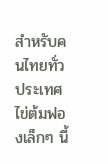สำหรับคนไทยทั่วประเทศ ไข่ต้มฟองเล็กๆ นี้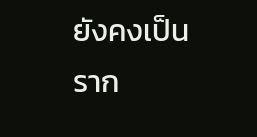ยังคงเป็นราก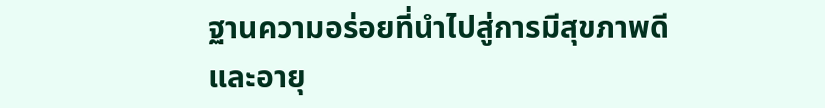ฐานความอร่อยที่นำไปสู่การมีสุขภาพดีและอายุ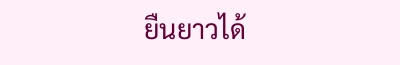ยืนยาวได้